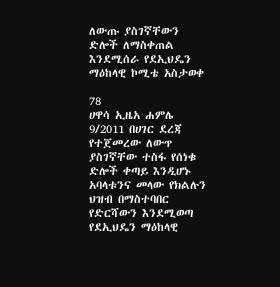ለውጡ ያስገኛቸውን ድሎች ለማስቀጠል እንደሚሰራ የደኢህዴን ማዕከላዊ ኮሚቴ አስታወቀ

78
ሀዋሳ ኢዜአ ሐምሌ 9/2011 በሀገር ደረጃ የተጀመረው ለውጥ ያስገኛቸው ተስፋ የሰነቁ ድሎች ቀጣይ እንዲሆኑ አባላቱንና መላው የክልሉን ህዝብ በማስተባበር የድርሻውን እንደሚወጣ የደኢህዴን ማዕከላዊ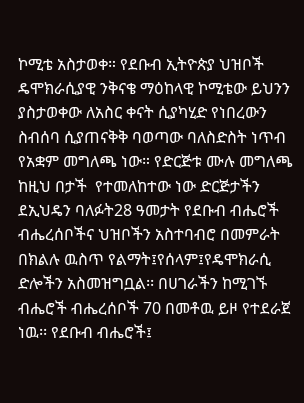ኮሚቴ አስታወቀ። የደቡብ ኢትዮጵያ ህዝቦች ዴሞክራሲያዊ ንቅናቄ ማዕከላዊ ኮሚቴው ይህንን ያስታወቀው ለአስር ቀናት ሲያካሂድ የነበረውን ስብሰባ ሲያጠናቅቅ ባወጣው ባለስድስት ነጥብ የአቋም መግለጫ ነው። የድርጅቱ ሙሉ መግለጫ ከዚህ በታች  የተመለከተው ነው ድርጅታችን ደኢህዴን ባለፉት28 ዓመታት የደቡብ ብሔሮች ብሔረሰቦችና ህዝቦችን አስተባብሮ በመምራት በክልሉ ዉስጥ የልማት፤የሰላም፤የዴሞክራሲ ድሎችን አስመዝግቧል፡፡ በሀገራችን ከሚገኙ ብሔሮች ብሔረሰቦች 70 በመቶዉ ይዞ የተደራጀ ነዉ፡፡ የደቡብ ብሔሮች፤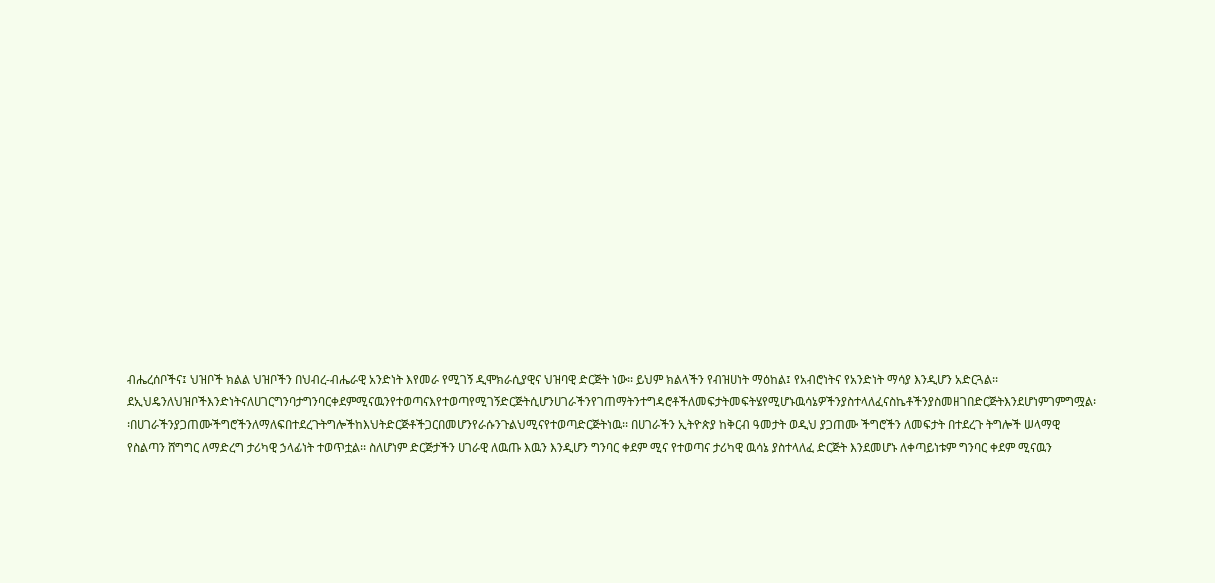ብሔረሰቦችና፤ ህዝቦች ክልል ህዝቦችን በህብረ-ብሔራዊ አንድነት እየመራ የሚገኝ ዲሞክራሲያዊና ህዝባዊ ድርጅት ነው፡፡ ይህም ክልላችን የብዝሀነት ማዕከል፤ የአብሮነትና የአንድነት ማሳያ እንዲሆን አድርጓል፡፡ ደኢህዴንለህዝቦችእንድነትናለሀገርግንባታግንባርቀደምሚናዉንየተወጣናእየተወጣየሚገኝድርጅትሲሆንሀገራችንየገጠማትንተግዳሮቶችለመፍታትመፍትሄየሚሆኑዉሳኔዎችንያስተላለፈናስኬቶችንያስመዘገበድርጅትእንደሆነምገምግሟል፡፡በሀገራችንያጋጠሙችግሮችንለማለፍበተደረጉትግሎችከእህትድርጅቶችጋርበመሆንየራሱንጉልህሚናየተወጣድርጅትነዉ፡፡ በሀገራችን ኢትዮጵያ ከቅርብ ዓመታት ወዲህ ያጋጠሙ ችግሮችን ለመፍታት በተደረጉ ትግሎች ሠላማዊ የስልጣን ሸግግር ለማድረግ ታሪካዊ ኃላፊነት ተወጥቷል፡፡ ስለሆነም ድርጅታችን ሀገራዊ ለዉጡ እዉን እንዲሆን ግንባር ቀደም ሚና የተወጣና ታሪካዊ ዉሳኔ ያስተላለፈ ድርጅት እንደመሆኑ ለቀጣይነቱም ግንባር ቀደም ሚናዉን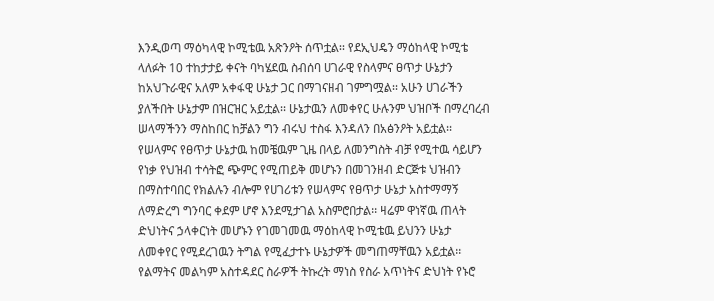እንዲወጣ ማዕካላዊ ኮሚቴዉ አጽንዖት ሰጥቷል፡፡ የደኢህዴን ማዕከላዊ ኮሚቴ ላለፉት 10 ተከታታይ ቀናት ባካሄደዉ ስብሰባ ሀገራዊ የስላምና ፀጥታ ሁኔታን ከአህጉራዊና አለም አቀፋዊ ሁኔታ ጋር በማገናዘብ ገምግሟል፡፡ አሁን ሀገራችን ያለችበት ሁኔታም በዝርዝር አይቷል፡፡ ሁኔታዉን ለመቀየር ሁሉንም ህዝቦች በማረባረብ ሠላማችንን ማስከበር ከቻልን ግን ብሩህ ተስፋ እንዳለን በአፅንዖት አይቷል፡፡ የሠላምና የፀጥታ ሁኔታዉ ከመቼዉም ጊዜ በላይ ለመንግስት ብቻ የሚተዉ ሳይሆን የነቃ የህዝብ ተሳትፎ ጭምር የሚጠይቅ መሆኑን በመገንዘብ ድርጅቱ ህዝብን በማስተባበር የክልሉን ብሎም የሀገሪቱን የሠላምና የፀጥታ ሁኔታ አስተማማኝ ለማድረግ ግንባር ቀደም ሆኖ እንደሚታገል አስምሮበታል፡፡ ዛሬም ዋነኛዉ ጠላት ድህነትና ኃላቀርነት መሆኑን የገመገመዉ ማዕከላዊ ኮሚቴዉ ይህንን ሁኔታ ለመቀየር የሚደረገዉን ትግል የሚፈታተኑ ሁኔታዎች መግጠማቸዉን አይቷል፡፡ የልማትና መልካም አስተዳደር ስራዎች ትኩረት ማነስ የስራ አጥነትና ድህነት የኑሮ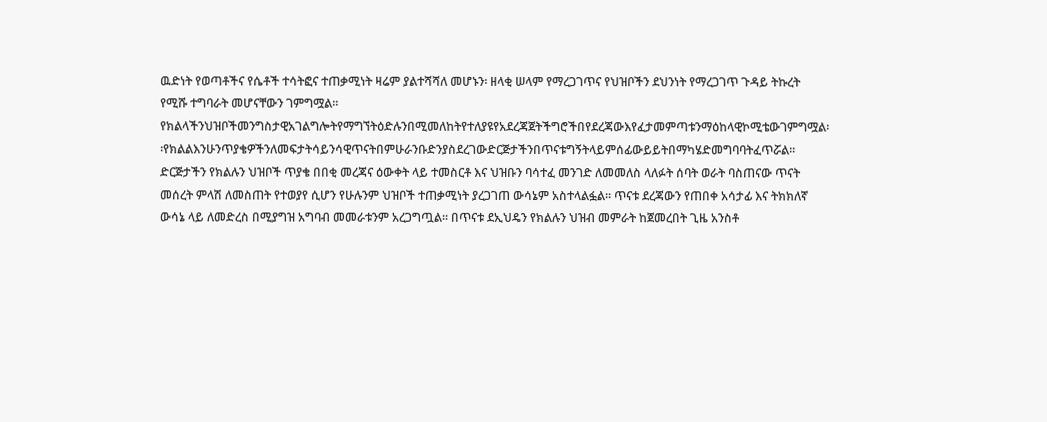ዉድነት የወጣቶችና የሴቶች ተሳትፎና ተጠቃሚነት ዛሬም ያልተሻሻለ መሆኑን፡ ዘላቂ ሠላም የማረጋገጥና የህዝቦችን ደህንነት የማረጋገጥ ጉዳይ ትኩረት የሚሹ ተግባራት መሆናቸውን ገምግሟል፡፡ የክልላችንህዝቦችመንግስታዊአገልግሎትየማግኘትዕድሉንበሚመለከትየተለያዩየአደረጃጀትችግሮችበየደረጃውእየፈታመምጣቱንማዕከላዊኮሚቴውገምግሟል፡፡የክልልእንሁንጥያቄዎችንለመፍታትሳይንሳዊጥናትበምሁራንቡድንያስደረገውድርጅታችንበጥናቱግኝትላይምሰፊውይይትበማካሄድመግባባትፈጥሯል፡፡ ድርጅታችን የክልሉን ህዝቦች ጥያቄ በበቂ መረጃና ዕውቀት ላይ ተመስርቶ እና ህዝቡን ባሳተፈ መንገድ ለመመለስ ላለፉት ሰባት ወራት ባስጠናው ጥናት መሰረት ምላሽ ለመስጠት የተወያየ ሲሆን የሁሉንም ህዝቦች ተጠቃሚነት ያረጋገጠ ውሳኔም አስተላልፏል፡፡ ጥናቱ ደረጃውን የጠበቀ አሳታፊ እና ትክክለኛ ውሳኔ ላይ ለመድረስ በሚያግዝ አግባብ መመራቱንም አረጋግጧል፡፡ በጥናቱ ደኢህዴን የክልሉን ህዝብ መምራት ከጀመረበት ጊዜ አንስቶ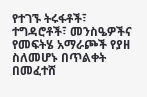የተገኙ ትሩፋቶች፣ ተግዳሮቶች፣ መንስዔዎችና የመፍትሄ አማራጮች የያዘ ስለመሆኑ በጥልቀት በመፈተሸ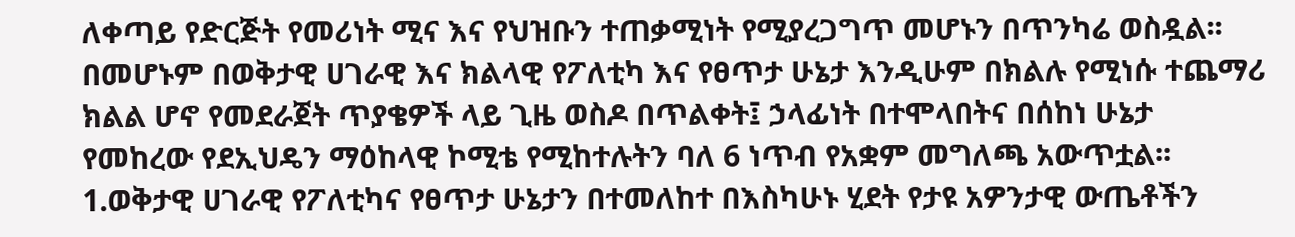ለቀጣይ የድርጅት የመሪነት ሚና እና የህዝቡን ተጠቃሚነት የሚያረጋግጥ መሆኑን በጥንካሬ ወስዷል፡፡ በመሆኑም በወቅታዊ ሀገራዊ እና ክልላዊ የፖለቲካ እና የፀጥታ ሁኔታ እንዲሁም በክልሉ የሚነሱ ተጨማሪ ክልል ሆኖ የመደራጀት ጥያቄዎች ላይ ጊዜ ወስዶ በጥልቀት፤ ኃላፊነት በተሞላበትና በሰከነ ሁኔታ የመከረው የደኢህዴን ማዕከላዊ ኮሚቴ የሚከተሉትን ባለ 6 ነጥብ የአቋም መግለጫ አውጥቷል፡፡ 1.ወቅታዊ ሀገራዊ የፖለቲካና የፀጥታ ሁኔታን በተመለከተ በእስካሁኑ ሂደት የታዩ አዎንታዊ ውጤቶችን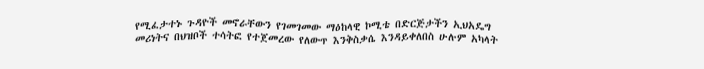የሚፈታተኑ ጉዳዮች መኖራቸውን የገመገመው ማዕከላዊ ኮሚቴ በድርጅታችን ኢህአዴግ መሪነትና በህዝቦች ተሳትፎ የተጀመረው የለውጥ እንቅስቃሴ እንዳይቀለበስ ሁሉም አካላት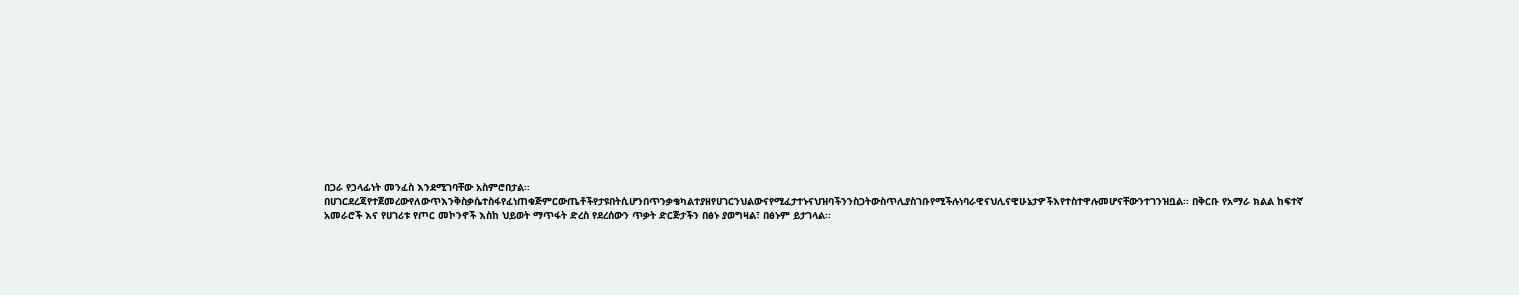በጋራ የኃላፊነት መንፈስ እንደሚገባቸው አስምሮበታል፡፡ በሀገርደረጃየተጀመረውየለውጥእንቅስቃሴተስፋየፈነጠቁጅምርውጤቶችየታዩበትሲሆንበጥንቃቄካልተያዘየሀገርንህልውናየሚፈታተኑናህዝባችንንስጋትውስጥሊያስገቡየሚችሉነባራዊናህሊናዊሁኔታዎችእየተስተዋሉመሆናቸውንተገንዝቧል፡፡ በቅርቡ የአማራ ክልል ከፍተኛ አመራሮች እና የሀገሪቱ የጦር መኮንኖች እስከ ህይወት ማጥፋት ድረስ የደረሰውን ጥቃት ድርጅታችን በፅኑ ያወግዛል፣ በፅኑም ይታገላል፡፡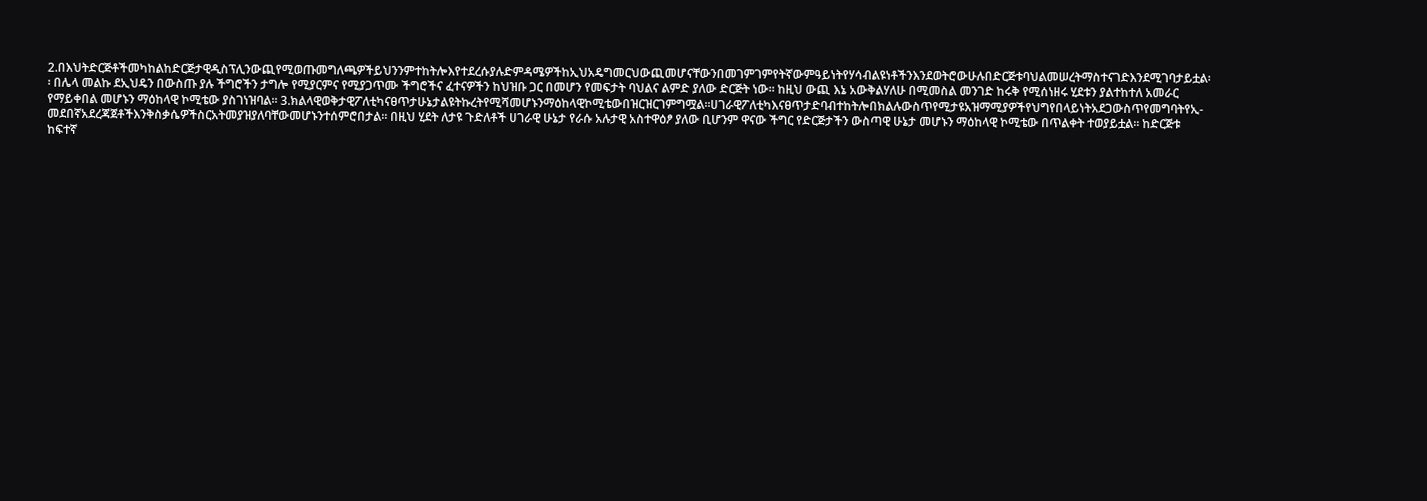2.በእህትድርጅቶችመካከልከድርጅታዊዲስፕሊንውጪየሚወጡመግለጫዎችይህንንምተከትሎእየተደረሱያሉድምዳሜዎችከኢህአዴግመርህውጪመሆናቸውንበመገምገምየትኛውምዓይነትየሃሳብልዩነቶችንእንደወትሮውሁሉበድርጅቱባህልመሠረትማስተናገድእንደሚገባታይቷል፡፡ በሌላ መልኩ ደኢህዴን በውስጡ ያሉ ችግሮችን ታግሎ የሚያርምና የሚያጋጥሙ ችግሮችና ፈተናዎችን ከህዝቡ ጋር በመሆን የመፍታት ባህልና ልምድ ያለው ድርጅት ነው፡፡ ከዚህ ውጪ እኔ አውቅልሃለሁ በሚመስል መንገድ ከሩቅ የሚሰነዘሩ ሂደቱን ያልተከተለ አመራር የማይቀበል መሆኑን ማዕከላዊ ኮሚቴው ያስገነዝባል፡፡ 3.ክልላዊወቅታዊፖለቲካናፀጥታሁኔታልዩትኩረትየሚሻመሆኑንማዕከላዊኮሚቴውበዝርዝርገምግሟል፡፡ሀገራዊፖለቲካእናፀጥታድባብተከትሎበክልሉውስጥየሚታዩአዝማሚያዎችየህግየበላይነትአደጋውስጥየመግባትየኢ-መደበኛአደረጃጀቶችእንቅስቃሴዎችስርአትመያዝያለባቸውመሆኑንተሰምሮበታል፡፡ በዚህ ሂደት ለታዩ ጉድለቶች ሀገራዊ ሁኔታ የራሱ አሉታዊ አስተዋዕፆ ያለው ቢሆንም ዋናው ችግር የድርጅታችን ውስጣዊ ሁኔታ መሆኑን ማዕከላዊ ኮሚቴው በጥልቀት ተወያይቷል፡፡ ከድርጅቱ ከፍተኛ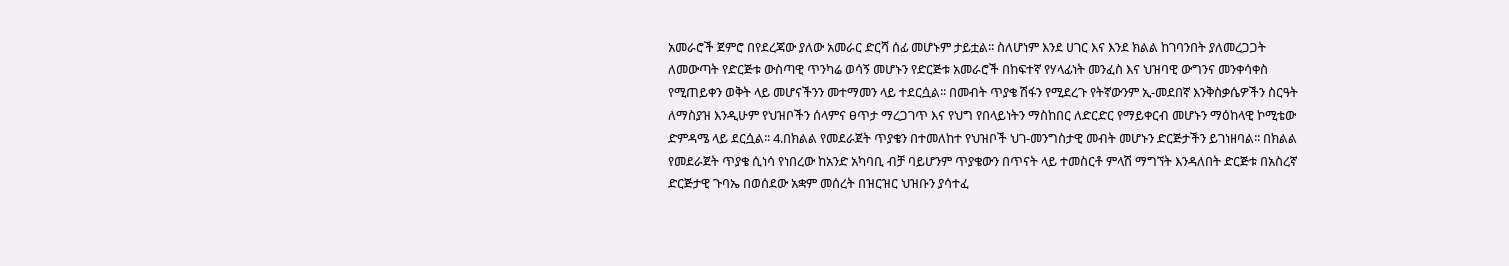አመራሮች ጀምሮ በየደረጃው ያለው አመራር ድርሻ ሰፊ መሆኑም ታይቷል፡፡ ስለሆነም እንደ ሀገር እና እንደ ክልል ከገባንበት ያለመረጋጋት ለመውጣት የድርጅቱ ውስጣዊ ጥንካሬ ወሳኝ መሆኑን የድርጅቱ አመራሮች በከፍተኛ የሃላፊነት መንፈስ እና ህዝባዊ ውግንና መንቀሳቀስ የሚጠይቀን ወቅት ላይ መሆናችንን መተማመን ላይ ተደርሷል፡፡ በመብት ጥያቄ ሽፋን የሚደረጉ የትኛውንም ኢ-መደበኛ እንቅስቃሴዎችን ስርዓት ለማስያዝ እንዲሁም የህዝቦችን ሰላምና ፀጥታ ማረጋገጥ እና የህግ የበላይነትን ማስከበር ለድርድር የማይቀርብ መሆኑን ማዕከላዊ ኮሚቴው ድምዳሜ ላይ ደርሷል፡፡ 4.በክልል የመደራጀት ጥያቄን በተመለከተ የህዝቦች ህገ-መንግስታዊ መብት መሆኑን ድርጅታችን ይገነዘባል፡፡ በክልል የመደራጀት ጥያቄ ሲነሳ የነበረው ከአንድ አካባቢ ብቻ ባይሆንም ጥያቄውን በጥናት ላይ ተመስርቶ ምላሽ ማግኘት እንዳለበት ድርጅቱ በአስረኛ ድርጅታዊ ጉባኤ በወሰደው አቋም መሰረት በዝርዝር ህዝቡን ያሳተፈ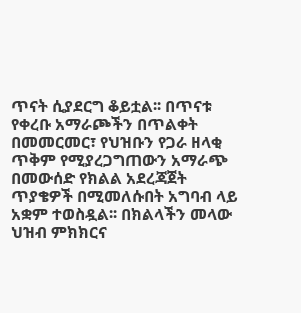ጥናት ሲያደርግ ቆይቷል፡፡ በጥናቱ የቀረቡ አማራጮችን በጥልቀት በመመርመር፣ የህዝቡን የጋራ ዘላቂ ጥቅም የሚያረጋግጠውን አማራጭ በመውሰድ የክልል አደረጃጀት ጥያቄዎች በሚመለሱበት አግባብ ላይ አቋም ተወስዷል፡፡ በክልላችን መላው ህዝብ ምክክርና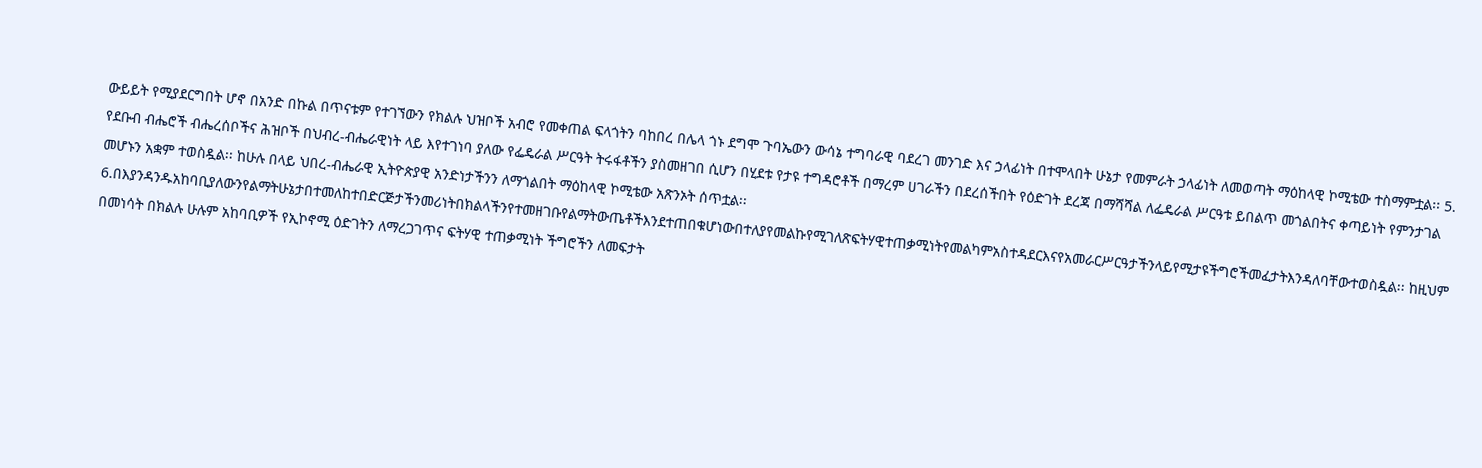ውይይት የሚያደርግበት ሆኖ በአንድ በኩል በጥናቱም የተገኘውን የክልሉ ህዝቦች አብሮ የመቀጠል ፍላጎትን ባከበረ በሌላ ጎኑ ደግሞ ጉባኤውን ውሳኔ ተግባራዊ ባደረገ መንገድ እና ኃላፊነት በተሞላበት ሁኔታ የመምራት ኃላፊነት ለመወጣት ማዕከላዊ ኮሚቴው ተስማምቷል፡፡ 5. የደቡብ ብሔሮች ብሔረሰቦችና ሕዝቦች በህብረ-ብሔራዊነት ላይ እየተገነባ ያለው የፌዴራል ሥርዓት ትሩፋቶችን ያስመዘገበ ሲሆን በሂደቱ የታዩ ተግዳሮቶች በማረም ሀገራችን በደረሰችበት የዕድገት ደረጃ በማሻሻል ለፌዴራል ሥርዓቱ ይበልጥ መጎልበትና ቀጣይነት የምንታገል መሆኑን አቋም ተወስዷል፡፡ ከሁሉ በላይ ህበረ-ብሔራዊ ኢትዮጵያዊ አንድነታችንን ለማጎልበት ማዕከላዊ ኮሚቴው አጽንኦት ሰጥቷል፡፡ 6.በእያንዳንዱአከባቢያለውንየልማትሁኔታበተመለከተበድርጅታችንመሪነትበክልላችንየተመዘገቡየልማትውጤቶችእንደተጠበቁሆነውበተለያየመልኩየሚገለጽፍትሃዊተጠቃሚነትየመልካምአስተዳደርእናየአመራርሥርዓታችንላይየሚታዩችግሮችመፈታትእንዳለባቸውተወስዷል፡፡ ከዚህም በመነሳት በክልሉ ሁሉም አከባቢዎች የኢኮኖሚ ዕድገትን ለማረጋገጥና ፍትሃዊ ተጠቃሚነት ችግሮችን ለመፍታት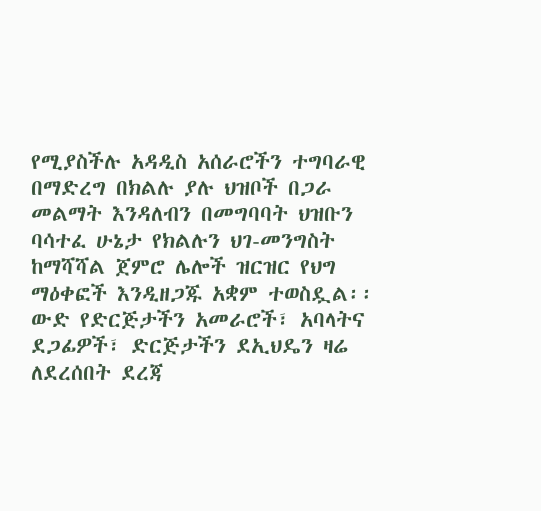የሚያስችሉ አዳዲስ አሰራሮችን ተግባራዊ በማድረግ በክልሉ ያሉ ህዝቦች በጋራ መልማት እንዳለብን በመግባባት ህዝቡን ባሳተፈ ሁኔታ የክልሉን ህገ-መንግስት ከማሻሻል ጀምሮ ሌሎች ዝርዝር የህግ ማዕቀፎች እንዲዘጋጁ አቋም ተወስዷል፡፡ ውድ የድርጅታችን አመራሮች፣ አባላትና ደጋፊዎች፣ ድርጅታችን ደኢህዴን ዛሬ ለደረሰበት ደረጃ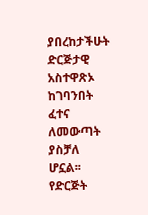ያበረከታችሁት ድርጅታዊ አስተዋጽኦ ከገባንበት ፈተና ለመውጣት ያስቻለ ሆኗል፡፡ የድርጅት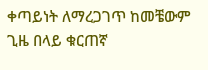ቀጣይነት ለማረጋገጥ ከመቼውም ጊዜ በላይ ቁርጠኛ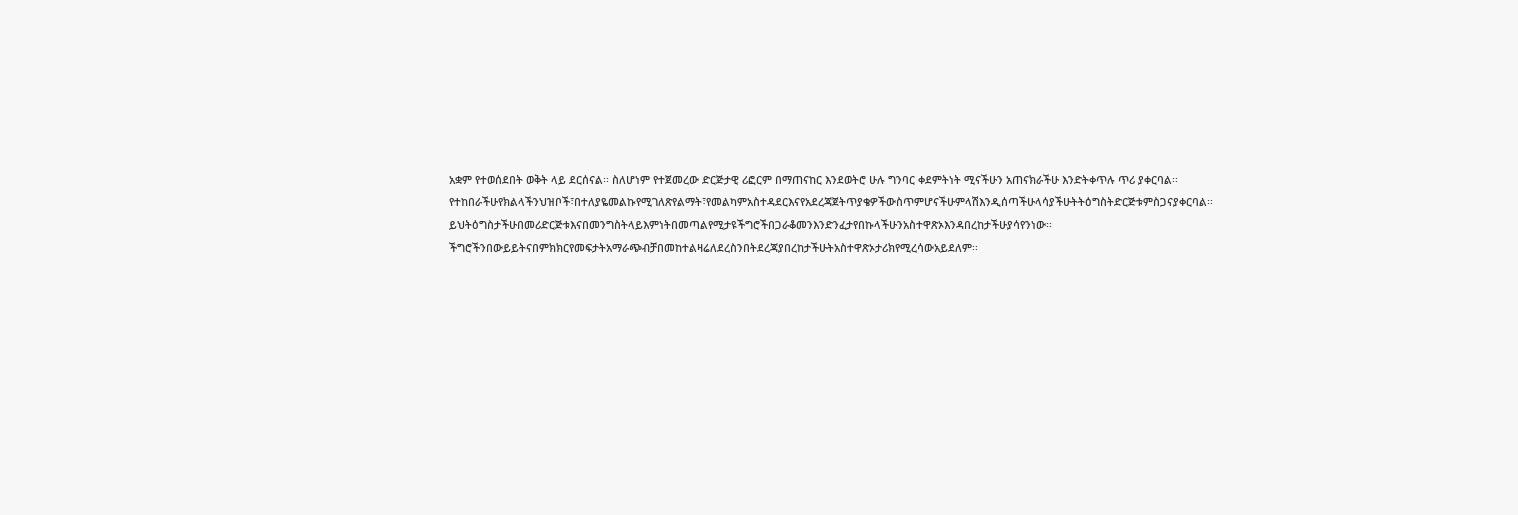አቋም የተወሰደበት ወቅት ላይ ደርሰናል፡፡ ስለሆነም የተጀመረው ድርጅታዊ ሪፎርም በማጠናከር እንደወትሮ ሁሉ ግንባር ቀደምትነት ሚናችሁን አጠናክራችሁ እንድትቀጥሉ ጥሪ ያቀርባል፡፡ የተከበራችሁየክልላችንህዝቦች፣በተለያዬመልኩየሚገለጽየልማት፣የመልካምአስተዳደርእናየአደረጃጀትጥያቄዎችውስጥምሆናችሁምላሽእንዲሰጣችሁላሳያችሁትትዕግስትድርጅቱምስጋናያቀርባል፡፡ይህትዕግስታችሁበመሪድርጅቱእናበመንግስትላይእምነትበመጣልየሚታዩችግሮችበጋራቆመንእንድንፈታየበኩላችሁንአስተዋጽኦእንዳበረከታችሁያሳየንነው፡፡ችግሮችንበውይይትናበምክክርየመፍታትአማራጭብቻበመከተልዛሬለደረስንበትደረጃያበረከታችሁትአስተዋጽኦታሪክየሚረሳውአይደለም፡፡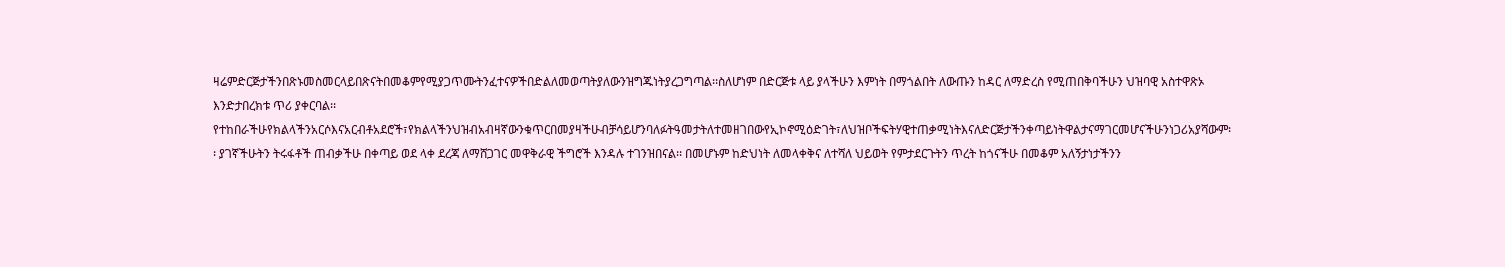ዛሬምድርጅታችንበጽኑመስመርላይበጽናትበመቆምየሚያጋጥሙትንፈተናዎችበድልለመወጣትያለውንዝግጁነትያረጋግጣል፡፡ስለሆነም በድርጅቱ ላይ ያላችሁን እምነት በማጎልበት ለውጡን ከዳር ለማድረስ የሚጠበቅባችሁን ህዝባዊ አስተዋጽኦ እንድታበረክቱ ጥሪ ያቀርባል፡፡ የተከበራችሁየክልላችንአርሶእናአርብቶአደሮች፣የክልላችንህዝብአብዛኛውንቁጥርበመያዛችሁብቻሳይሆንባለፉትዓመታትለተመዘገበውየኢኮኖሚዕድገት፣ለህዝቦችፍትሃዊተጠቃሚነትእናለድርጅታችንቀጣይነትዋልታናማገርመሆናችሁንነጋሪአያሻውም፡፡ ያገኛችሁትን ትሩፋቶች ጠብቃችሁ በቀጣይ ወደ ላቀ ደረጃ ለማሸጋገር መዋቅራዊ ችግሮች እንዳሉ ተገንዝበናል፡፡ በመሆኑም ከድህነት ለመላቀቅና ለተሻለ ህይወት የምታደርጉትን ጥረት ከጎናችሁ በመቆም አለኝታነታችንን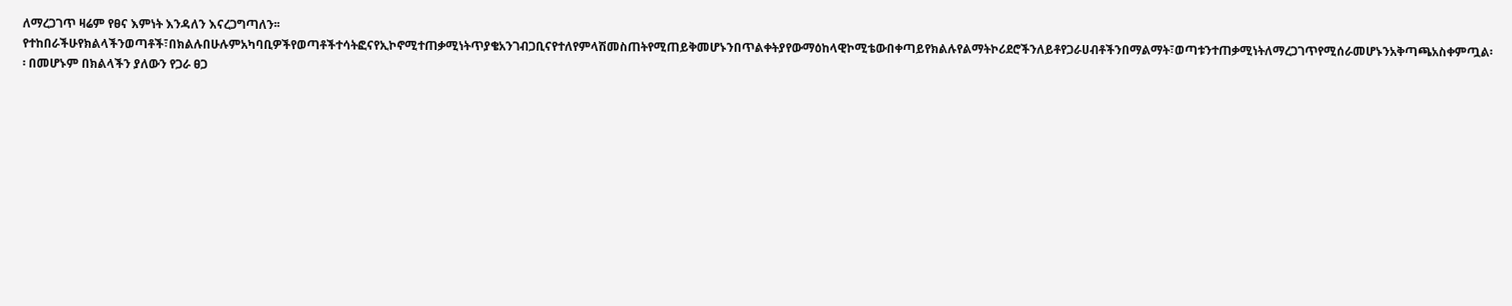ለማረጋገጥ ዛሬም የፀና እምነት እንዳለን እናረጋግጣለን፡፡ የተከበራችሁየክልላችንወጣቶች፣በክልሉበሁሉምአካባቢዎችየወጣቶችተሳትፎናየኢኮኖሚተጠቃሚነትጥያቄአንገብጋቢናየተለየምላሽመስጠትየሚጠይቅመሆኑንበጥልቀትያየውማዕከላዊኮሚቴውበቀጣይየክልሉየልማትኮሪደሮችንለይቶየጋራሀብቶችንበማልማት፣ወጣቱንተጠቃሚነትለማረጋገጥየሚሰራመሆኑንአቅጣጫአስቀምጧል፡፡ በመሆኑም በክልላችን ያለውን የጋራ ፀጋ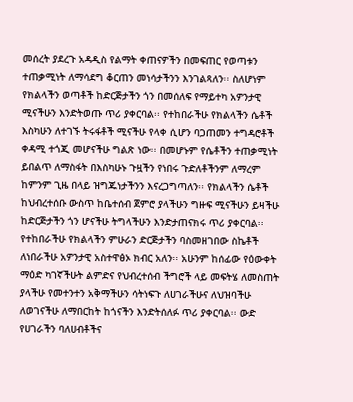መሰረት ያደረጉ አዳዲስ የልማት ቀጠናዎችን በመፍጠር የወጣቱን ተጠቃሚነት ለማሳደግ ቆርጠን መነሳታችንን እንገልጻለን፡፡ ስለሆነም የክልላችን ወጣቶች ከድርጅታችን ጎን በመሰለፍ የማይተካ አዎንታዊ ሚናችሁን እንድትወጡ ጥሪ ያቀርባል፡፡ የተከበራችሁ የክልላችን ሴቶች እስካሁን ለተገኙ ትሩፋቶች ሚናችሁ የላቀ ሲሆን ባጋጠመን ተግዳሮቶች ቀዳሚ ተጎጂ መሆናችሁ ግልጽ ነው፡፡ በመሆኑም የሴቶችን ተጠቃሚነት ይበልጥ ለማስፋት በእስካሁኑ ጉዟችን የነበሩ ጉድለቶችንም ለማረም ከምንም ጊዜ በላይ ዝግጁነታችንን እናረጋግጣለን፡፡ የክልላችን ሴቶች ከህብረተሰቡ ውስጥ ከቤተሰብ ጀምሮ ያላችሁን ግዙፍ ሚናችሁን ይዛችሁ ከድርጅታችን ጎን ሆናችሁ ትግላችሁን እንድታጠናክሩ ጥሪ ያቀርባል፡፡ የተከበራችሁ የክልላችን ምሁራን ድርጅታችን ባስመዘገበው ስኬቶች ለነበራችሁ አዎንታዊ አስተዋፅኦ ክብር አለን፡፡ አሁንም ከሰፊው የዕውቀት ማዕድ ካገኛችሁት ልምድና የህብረተሰብ ችግሮች ላይ መፍትሄ ለመስጠት ያላችሁ የመተንተን አቅማችሁን ሳትነፍጉ ለሀገራችሁና ለህዝባችሁ ለወገናችሁ ለማበርከት ከጎናችን እንድትሰለፉ ጥሪ ያቀርባል፡፡ ውድ የሀገራችን ባለሀብቶችና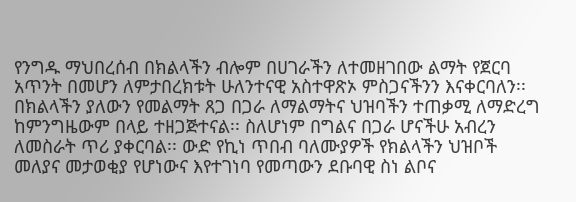የንግዱ ማህበረሰብ በክልላችን ብሎም በሀገራችን ለተመዘገበው ልማት የጀርባ አጥንት በመሆን ለምታበረክቱት ሁለንተናዊ አስተዋጽኦ ምስጋናችንን እናቀርባለን፡፡ በክልላችን ያለውን የመልማት ጸጋ በጋራ ለማልማትና ህዝባችን ተጠቃሚ ለማድረግ ከምንግዜውም በላይ ተዘጋጅተናል፡፡ ስለሆነም በግልና በጋራ ሆናችሁ አብረን ለመስራት ጥሪ ያቀርባል፡፡ ውድ የኪነ ጥበብ ባለሙያዎች የክልላችን ህዝቦች መለያና መታወቂያ የሆነውና እየተገነባ የመጣውን ደቡባዊ ስነ ልቦና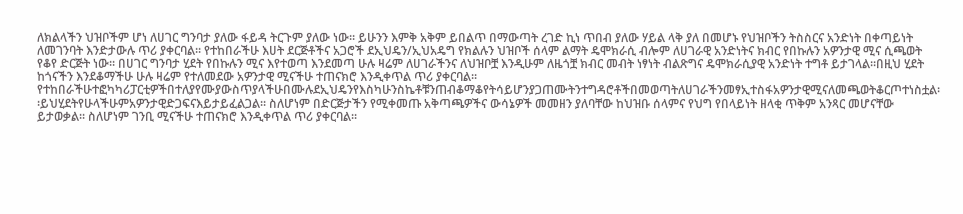ለክልላችን ህዝቦችም ሆነ ለሀገር ግንባታ ያለው ፋይዳ ትርጉም ያለው ነው፡፡ ይሁንን እምቅ አቅም ይበልጥ በማውጣት ረገድ ኪነ ጥበብ ያለው ሃይል ላቅ ያለ በመሆኑ የህዝቦችን ትስስርና አንድነት በቀጣይነት ለመገንባት እንድታውሉ ጥሪ ያቀርባል፡፡ የተከበራችሁ እሀት ደርጅቶችና አጋሮች ደኢህዴን/ኢህአዴግ የክልሉን ህዝቦች ሰላም ልማት ዴሞክራሲ ብሎም ለሀገራዊ አንድነትና ክብር የበኩሉን አዎንታዊ ሚና ሲጫወት የቆየ ድርጅት ነው፡፡ በሀገር ግንባታ ሂደት የበኩሉን ሚና እየተወጣ እንደመጣ ሁሉ ዛሬም ለሀገራችንና ለህዝቦቿ እንዲሁም ለዜጎቿ ክብር መብት ነፃነት ብልጽግና ዴሞክራሲያዊ አንድነት ተግቶ ይታገላል፡፡በዚህ ሂደት ከጎናችን እንደቆማችሁ ሁሉ ዛሬም የተለመደው አዎንታዊ ሚናችሁ ተጠናክሮ እንዲቀጥል ጥሪ ያቀርባል፡፡ የተከበራችሁተፎካካሪፓርቲዎችበተለያየሙያውስጥያላችሁበሙሉደኢህዴንየእስካሁንስኬቶቹንጠብቆማቆየትሳይሆንያጋጠሙትንተግዳሮቶችበመወጣትለሀገራችንመፃኢተስፋአዎንታዊሚናለመጫወትቆርጦተነስቷል፡፡ይህሂደትየሁላችሁምአዎንታዊድጋፍናእይታይፈልጋል፡፡ ስለሆነም በድርጅታችን የሚቀመጡ አቅጣጫዎችና ውሳኔዎች መመዘን ያለባቸው ከህዝቡ ሰላምና የህግ የበላይነት ዘላቂ ጥቅም አንጻር መሆናቸው ይታወቃል፡፡ ስለሆነም ገንቢ ሚናችሁ ተጠናክሮ እንዲቀጥል ጥሪ ያቀርባል፡፡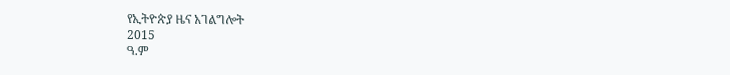የኢትዮጵያ ዜና አገልግሎት
2015
ዓ.ም